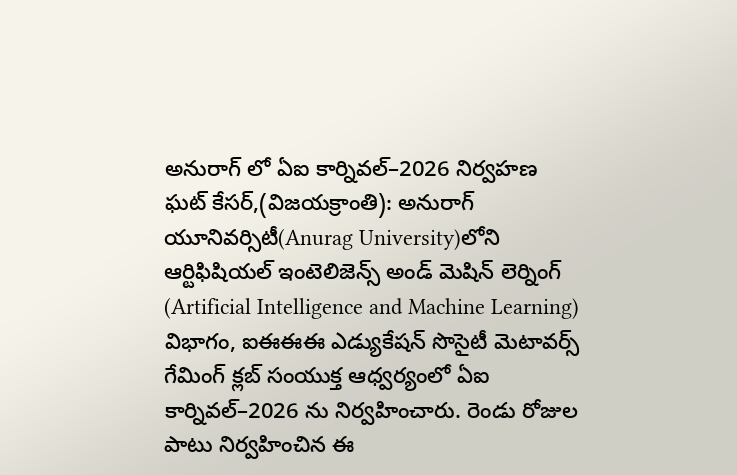అనురాగ్ లో ఏఐ కార్నివల్–2026 నిర్వహణ
ఘట్ కేసర్,(విజయక్రాంతి): అనురాగ్ యూనివర్సిటీ(Anurag University)లోని ఆర్టిఫిషియల్ ఇంటెలిజెన్స్ అండ్ మెషిన్ లెర్నింగ్ (Artificial Intelligence and Machine Learning) విభాగం, ఐఈఈఈ ఎడ్యుకేషన్ సొసైటీ మెటావర్స్ గేమింగ్ క్లబ్ సంయుక్త ఆధ్వర్యంలో ఏఐ కార్నివల్–2026 ను నిర్వహించారు. రెండు రోజుల పాటు నిర్వహించిన ఈ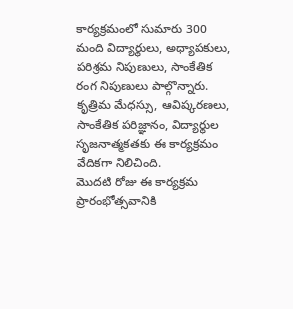కార్యక్రమంలో సుమారు 300 మంది విద్యార్థులు, అధ్యాపకులు, పరిశ్రమ నిపుణులు, సాంకేతిక రంగ నిపుణులు పాల్గొన్నారు. కృత్రిమ మేధస్సు, ఆవిష్కరణలు, సాంకేతిక పరిజ్ఞానం, విద్యార్థుల సృజనాత్మకతకు ఈ కార్యక్రమం వేదికగా నిలిచింది.
మొదటి రోజు ఈ కార్యక్రమ ప్రారంభోత్సవానికి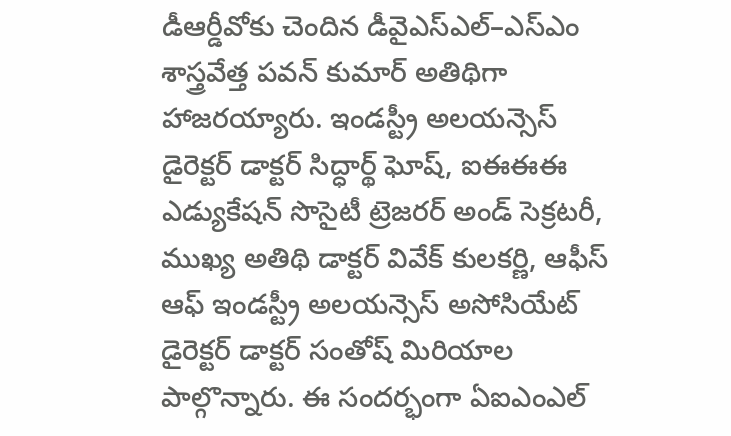డీఆర్డీవోకు చెందిన డీవైఎస్ఎల్–ఎస్ఎం శాస్త్రవేత్త పవన్ కుమార్ అతిథిగా హాజరయ్యారు. ఇండస్ట్రీ అలయన్సెస్ డైరెక్టర్ డాక్టర్ సిద్ధార్థ్ ఘోష్, ఐఈఈఈ ఎడ్యుకేషన్ సొసైటీ ట్రెజరర్ అండ్ సెక్రటరీ, ముఖ్య అతిథి డాక్టర్ వివేక్ కులకర్ణి, ఆఫీస్ ఆఫ్ ఇండస్ట్రీ అలయన్సెస్ అసోసియేట్ డైరెక్టర్ డాక్టర్ సంతోష్ మిరియాల పాల్గొన్నారు. ఈ సందర్భంగా ఏఐఎంఎల్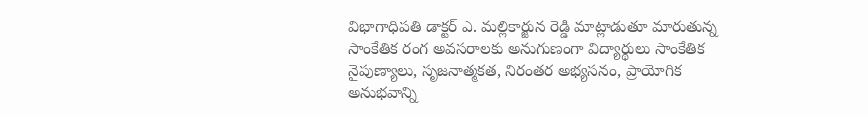విభాగాధిపతి డాక్టర్ ఎ. మల్లికార్జున రెడ్డి మాట్లాడుతూ మారుతున్న సాంకేతిక రంగ అవసరాలకు అనుగుణంగా విద్యార్థులు సాంకేతిక నైపుణ్యాలు, సృజనాత్మకత, నిరంతర అభ్యసనం, ప్రాయోగిక అనుభవాన్ని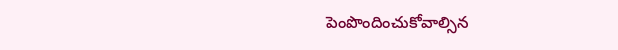పెంపొందించుకోవాల్సిన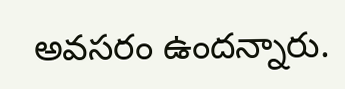అవసరం ఉందన్నారు.